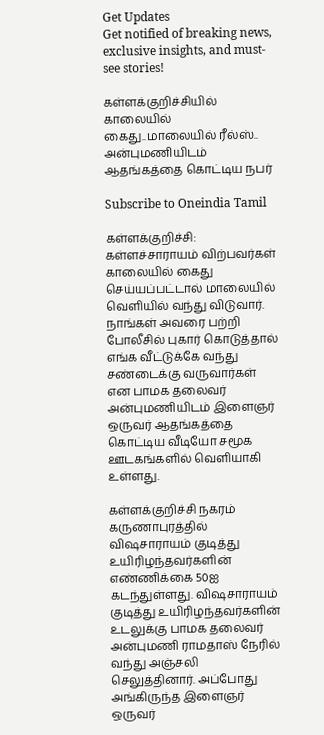Get Updates
Get notified of breaking news, exclusive insights, and must-see stories!

கள்ளக்குறிச்சியில் காலையில் கைது..மாலையில் ரீல்ஸ்.. அன்புமணியிடம் ஆதங்கத்தை கொட்டிய நபர்

Subscribe to Oneindia Tamil

கள்ளக்குறிச்சி: கள்ளச்சாராயம் விற்பவர்கள் காலையில் கைது செய்யப்பட்டால் மாலையில் வெளியில் வந்து விடுவார். நாங்கள் அவரை பற்றி போலீசில் புகார் கொடுத்தால் எங்க வீட்டுக்கே வந்து சண்டைக்கு வருவார்கள் என பாமக தலைவர் அன்புமணியிடம் இளைஞர் ஒருவர் ஆதங்கத்தை கொட்டிய வீடியோ சமூக ஊடகங்களில் வெளியாகி உள்ளது.

கள்ளக்குறிச்சி நகரம் கருணாபுரத்தில் விஷசாராயம் குடித்து உயிரிழந்தவர்களின் எண்ணிக்கை 50ஐ கடந்துள்ளது. விஷசாராயம் குடித்து உயிரிழந்தவர்களின் உடலுக்கு பாமக தலைவர் அன்புமணி ராமதாஸ் நேரில் வந்து அஞ்சலி செலுத்தினார். அப்போது அங்கிருந்த இளைஞர் ஒருவர்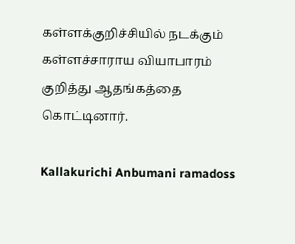கள்ளக்குறிச்சியில் நடக்கும் கள்ளச்சாராய வியாபாரம் குறித்து ஆதங்கத்தை கொட்டினார்.

Kallakurichi Anbumani ramadoss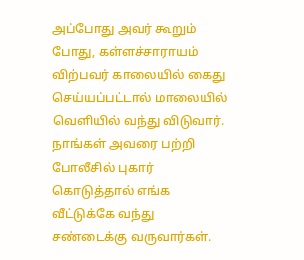அப்போது அவர் கூறும் போது, கள்ளச்சாராயம் விற்பவர் காலையில் கைது செய்யப்பட்டால் மாலையில் வெளியில் வந்து விடுவார். நாங்கள் அவரை பற்றி போலீசில் புகார் கொடுத்தால் எங்க வீட்டுக்கே வந்து சண்டைக்கு வருவார்கள்.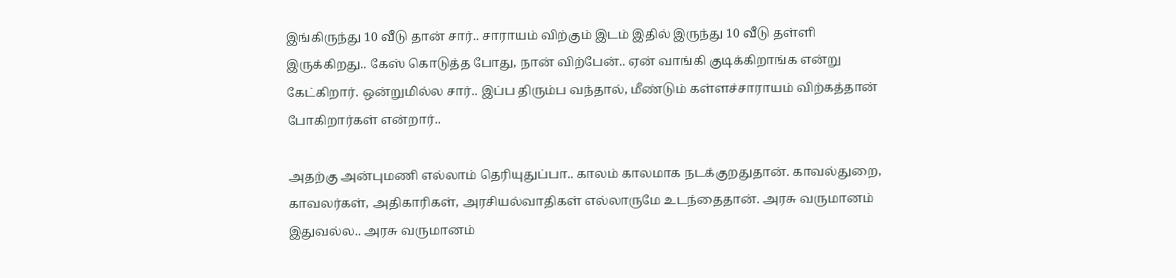இங்கிருந்து 10 வீடு தான் சார்.. சாராயம் விற்கும் இடம் இதில் இருந்து 10 வீடு தள்ளி இருக்கிறது.. கேஸ் கொடுத்த போது, நான் விற்பேன்.. ஏன் வாங்கி குடிக்கிறாங்க என்று கேட்கிறார். ஒன்றுமில்ல சார்.. இப்ப திரும்ப வந்தால், மீண்டும் கள்ளச்சாராயம் விற்கத்தான் போகிறார்கள் என்றார்..

அதற்கு அன்புமணி எல்லாம் தெரியுதுப்பா.. காலம் காலமாக நடக்குறதுதான். காவல்துறை, காவலர்கள், அதிகாரிகள், அரசியல்வாதிகள் எல்லாருமே உடந்தைதான். அரசு வருமானம் இதுவல்ல.. அரசு வருமானம்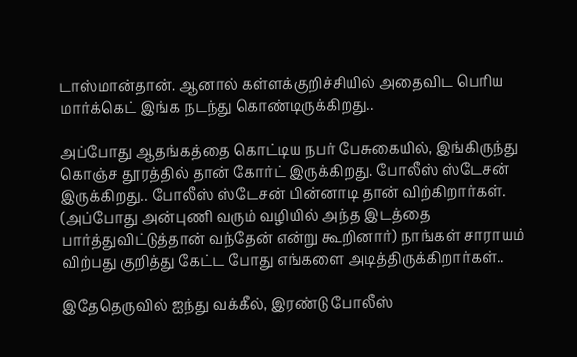டாஸ்மான்தான். ஆனால் கள்ளக்குறிச்சியில் அதைவிட பெரிய மார்க்கெட் இங்க நடந்து கொண்டிருக்கிறது..

அப்போது ஆதங்கத்தை கொட்டிய நபர் பேசுகையில், இங்கிருந்து கொஞ்ச தூரத்தில் தான் கோர்ட் இருக்கிறது. போலீஸ் ஸ்டேசன் இருக்கிறது.. போலீஸ் ஸ்டேசன் பின்னாடி தான் விற்கிறார்கள். (அப்போது அன்புணி வரும் வழியில் அந்த இடத்தை பார்த்துவிட்டுத்தான் வந்தேன் என்று கூறினார்) நாங்கள் சாராயம் விற்பது குறித்து கேட்ட போது எங்களை அடித்திருக்கிறார்கள்..

இதேதெருவில் ஐந்து வக்கீல், இரண்டு போலீஸ்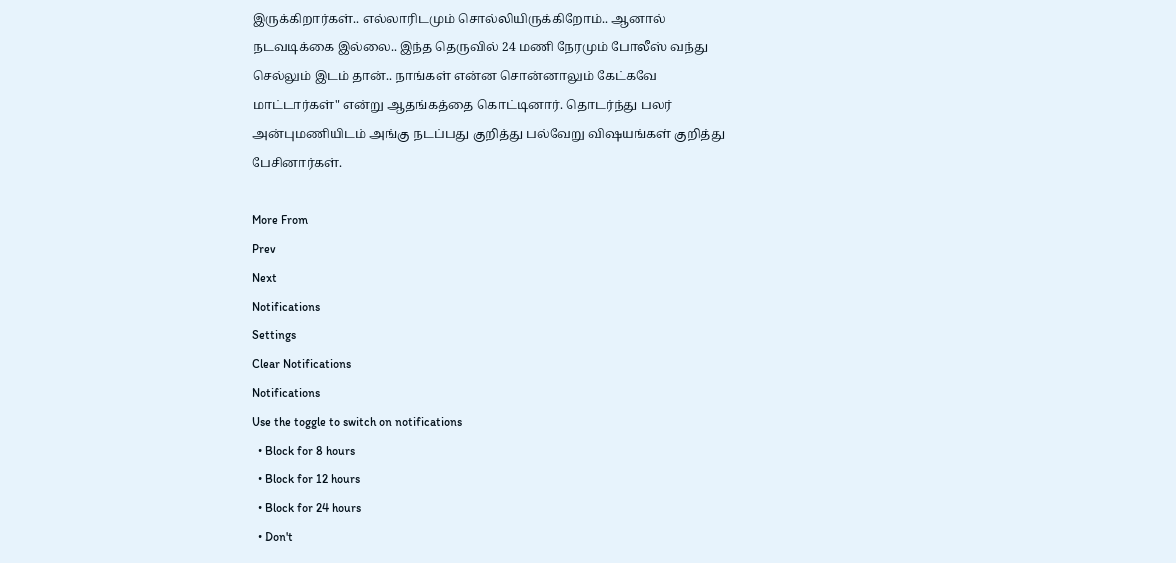இருக்கிறார்கள்.. எல்லாரிடமும் சொல்லியிருக்கிறோம்.. ஆனால் நடவடிக்கை இல்லை.. இந்த தெருவில் 24 மணி நேரமும் போலீஸ் வந்து செல்லும் இடம் தான்.. நாங்கள் என்ன சொன்னாலும் கேட்கவே மாட்டார்கள்" என்று ஆதங்கத்தை கொட்டினார். தொடர்ந்து பலர் அன்புமணியிடம் அங்கு நடப்பது குறித்து பல்வேறு விஷயங்கள் குறித்து பேசினார்கள்.

More From
Prev
Next
Notifications
Settings
Clear Notifications
Notifications
Use the toggle to switch on notifications
  • Block for 8 hours
  • Block for 12 hours
  • Block for 24 hours
  • Don't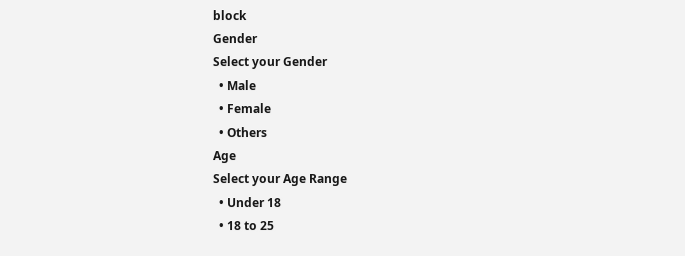block
Gender
Select your Gender
  • Male
  • Female
  • Others
Age
Select your Age Range
  • Under 18
  • 18 to 25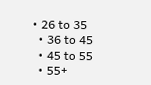• 26 to 35
  • 36 to 45
  • 45 to 55
  • 55+